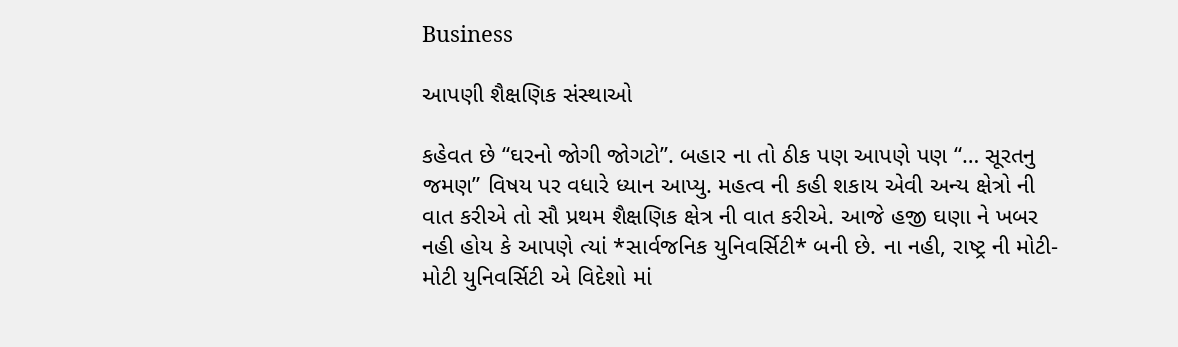Business

આપણી શૈક્ષણિક સંસ્થાઓ

કહેવત છે “ઘરનો જોગી જોગટો”. બહાર ના તો ઠીક પણ આપણે પણ “… સૂરતનુ જમણ” વિષય પર વધારે ધ્યાન આપ્યુ. મહત્વ ની કહી શકાય એવી અન્ય ક્ષેત્રો ની વાત કરીએ તો સૌ પ્રથમ શૈક્ષણિક ક્ષેત્ર ની વાત કરીએ. આજે હજી ઘણા ને ખબર નહી હોય કે આપણે ત્યાં *સાર્વજનિક યુનિવર્સિટી* બની છે. ના નહી, રાષ્ટ્ર ની મોટી-મોટી યુનિવર્સિટી એ વિદેશો માં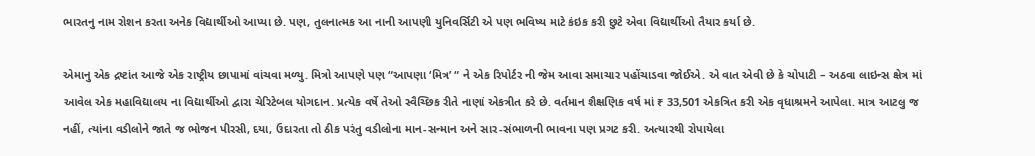ભારતનુ નામ રોશન કરતા અનેક વિદ્યાર્થીઓ આપ્યા છે. પણ, તુલનાત્મક આ નાની આપણી યુનિવર્સિટી એ પણ ભવિષ્ય માટે કંઇક કરી છુટે એવા વિદ્યાર્થીઓ તૈયાર કર્યા છે.

એમાનુ એક દ્રષ્ટાંત આજે એક રાષ્ટ્રીય છાપામાં વાંચવા મળ્યુ. મિત્રો આપણે પણ “આપણા ‘મિત્ર’ “ ને એક રિપોર્ટર ની જેમ આવા સમાચાર પહોંચાડવા જોઈએ. એ વાત એવી છે કે ચોપાટી – અઠવા લાઇન્સ ક્ષેત્ર માં આવેલ એક મહાવિદ્યાલય ના વિદ્યાર્થીઓ દ્વારા ચેરિટેબલ યોગદાન. પ્રત્યેક વર્ષે તેઓ સ્વૈચ્છિક રીતે નાણાં એકત્રીત કરે છે. વર્તમાન શૈક્ષણિક વર્ષ માં ₹ 33,501 એકત્રિત કરી એક વૃધાશ્રમને આપેલા. માત્ર આટલુ જ નહીં, ત્યાંના વડીલોને જાતે જ ભોજન પીરસી, દયા, ઉદારતા તો ઠીક પરંતુ વડીલોના માન-સન્માન અને સાર-સંભાળની ભાવના પણ પ્રગટ કરી. અત્યારથી રોપાયેલા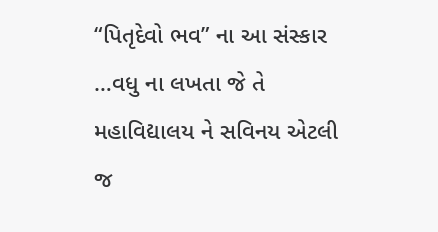“પિતૃદેવો ભવ” ના આ સંસ્કાર …વધુ ના લખતા જે તે મહાવિદ્યાલય ને સવિનય એટલી જ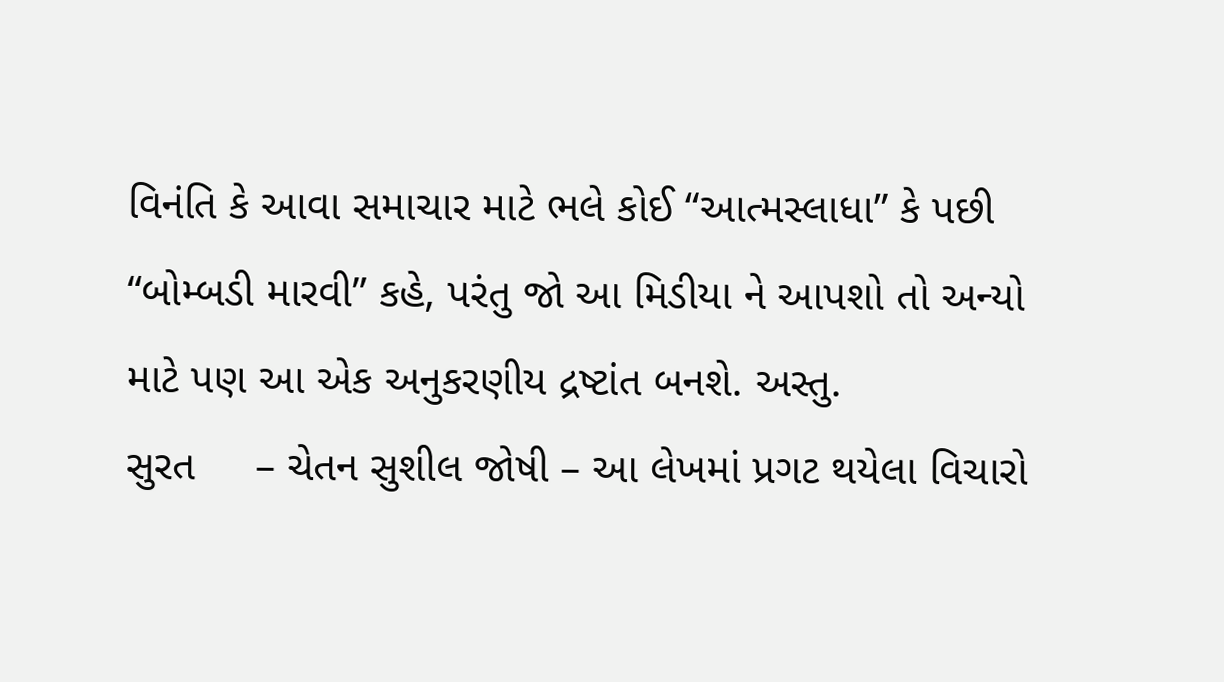વિનંતિ કે આવા સમાચાર માટે ભલે કોઈ “આત્મસ્લાધા” કે પછી “બોમ્બડી મારવી” કહે, પરંતુ જો આ મિડીયા ને આપશો તો અન્યો માટે પણ આ એક અનુકરણીય દ્રષ્ટાંત બનશે. અસ્તુ.
સુરત     – ચેતન સુશીલ જોષી – આ લેખમાં પ્રગટ થયેલા વિચારો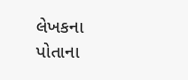લેખકના પોતાના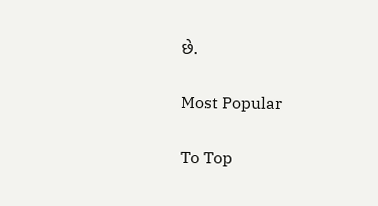છે.

Most Popular

To Top